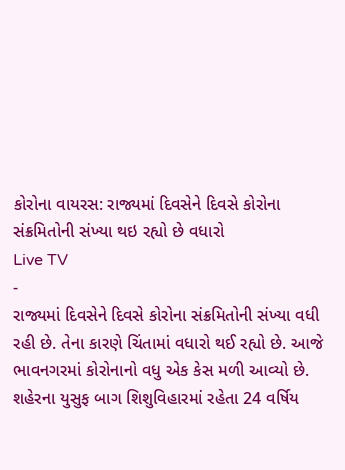કોરોના વાયરસ: રાજ્યમાં દિવસેને દિવસે કોરોના સંક્રમિતોની સંખ્યા થઇ રહ્યો છે વધારો
Live TV
-
રાજ્યમાં દિવસેને દિવસે કોરોના સંક્રમિતોની સંખ્યા વધી રહી છે. તેના કારણે ચિંતામાં વધારો થઈ રહ્યો છે. આજે ભાવનગરમાં કોરોનાનો વધુ એક કેસ મળી આવ્યો છે. શહેરના યુસુફ બાગ શિશુવિહારમાં રહેતા 24 વર્ષિય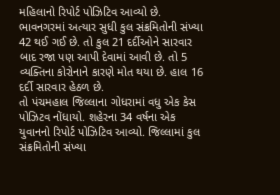મહિલાનો રિપોર્ટ પોઝિટિવ આવ્યો છે. ભાવનગરમાં અત્યાર સુધી કુલ સંક્રમિતોની સંખ્યા 42 થઈ ગઈ છે. તો કુલ 21 દર્દીઓને સારવાર બાદ રજા પણ આપી દેવામાં આવી છે. તો 5 વ્યક્તિના કોરોનાને કારણે મોત થયા છે. હાલ 16 દર્દી સારવાર હેઠળ છે.
તો પંચમહાલ જિલ્લાના ગોધરામાં વધુ એક કેસ પોઝિટવ નોંધાયો. શહેરના 34 વર્ષના એક યુવાનનો રિપોર્ટ પોઝિટિવ આવ્યો. જિલ્લામાં કુલ સંક્રમિતોની સંખ્યા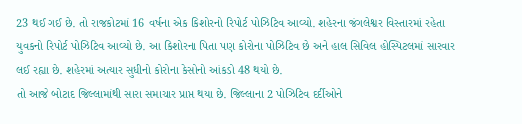23 થઈ ગઈ છે. તો રાજકોટમાં 16 વર્ષના એક કિશોરનો રિપોર્ટ પોઝિટિવ આવ્યો. શહેરના જંગલેશ્વર વિસ્તારમાં રહેતા યુવકનો રિપોર્ટ પોઝિટિવ આવ્યો છે. આ કિશોરના પિતા પણ કોરોના પોઝિટિવ છે અને હાલ સિવિલ હોસ્પિટલમાં સારવાર લઈ રહ્યા છે. શહેરમાં અત્યાર સુધીનો કોરોના કેસોનો આંકડો 48 થયો છે.
તો આજે બોટાદ જિલ્લામાંથી સારા સમાચાર પ્રાપ્ત થયા છે. જિલ્લાના 2 પોઝિટિવ દર્દીઓને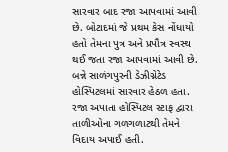સારવાર બાદ રજા આપવામાં આવી છે. બોટાદમાં જે પ્રથમ કેસ નોંધાયો હતો તેમના પુત્ર અને પ્રપૌત્ર સ્વસ્થ થઈ જતા રજા આપવામાં આવી છે. બન્ને સાળંગપુરની ડેઝીગ્નેટેડ હોસ્પિટલમાં સારવાર હેઠળ હતા. રજા અપાતા હોસ્પિટલ સ્ટાફ દ્વારા તાળીઓના ગળગળાટથી તેમને વિદાય અપાઈ હતી.